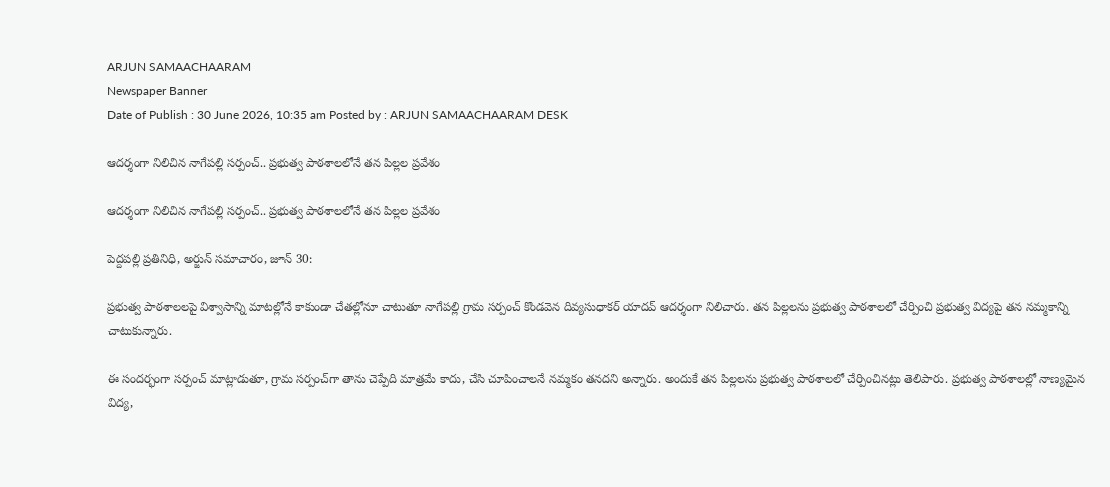ARJUN SAMAACHAARAM
Newspaper Banner
Date of Publish : 30 June 2026, 10:35 am Posted by : ARJUN SAMAACHAARAM DESK

ఆదర్శంగా నిలిచిన నాగేపల్లి సర్పంచ్.. ప్రభుత్వ పాఠశాలలోనే తన పిల్లల ప్రవేశం

ఆదర్శంగా నిలిచిన నాగేపల్లి సర్పంచ్.. ప్రభుత్వ పాఠశాలలోనే తన పిల్లల ప్రవేశం

పెద్దపల్లి ప్రతినిధి, అర్జున్ సమాచారం, జూన్ 30:

ప్రభుత్వ పాఠశాలలపై విశ్వాసాన్ని మాటల్లోనే కాకుండా చేతల్లోనూ చాటుతూ నాగేపల్లి గ్రామ సర్పంచ్ కొండవెన దివ్యసుధాకర్ యాదవ్ ఆదర్శంగా నిలిచారు. తన పిల్లలను ప్రభుత్వ పాఠశాలలో చేర్పించి ప్రభుత్వ విద్యపై తన నమ్మకాన్ని చాటుకున్నారు.

ఈ సందర్భంగా సర్పంచ్ మాట్లాడుతూ, గ్రామ సర్పంచ్‌గా తాను చెప్పేది మాత్రమే కాదు, చేసి చూపించాలనే నమ్మకం తనదని అన్నారు. అందుకే తన పిల్లలను ప్రభుత్వ పాఠశాలలో చేర్పించినట్లు తెలిపారు. ప్రభుత్వ పాఠశాలల్లో నాణ్యమైన విద్య,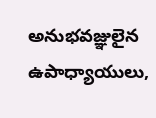అనుభవజ్ఞులైన ఉపాధ్యాయులు,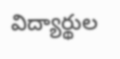విద్యార్థుల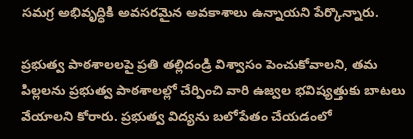సమగ్ర అభివృద్ధికి అవసరమైన అవకాశాలు ఉన్నాయని పేర్కొన్నారు.

ప్రభుత్వ పాఠశాలలపై ప్రతి తల్లిదండ్రి విశ్వాసం పెంచుకోవాలని, తమ పిల్లలను ప్రభుత్వ పాఠశాలల్లో చేర్పించి వారి ఉజ్వల భవిష్యత్తుకు బాటలు వేయాలని కోరారు. ప్రభుత్వ విద్యను బలోపేతం చేయడంలో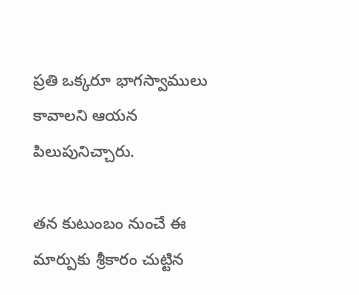ప్రతి ఒక్కరూ భాగస్వాములు కావాలని ఆయన పిలుపునిచ్చారు.

తన కుటుంబం నుంచే ఈ మార్పుకు శ్రీకారం చుట్టిన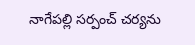నాగేపల్లి సర్పంచ్ చర్యను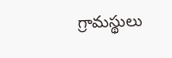గ్రామస్థులు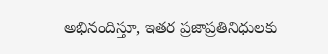అభినందిస్తూ, ఇతర ప్రజాప్రతినిధులకు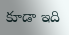కూడా ఇది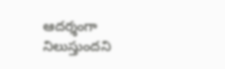ఆదర్శంగా నిలుస్తుందని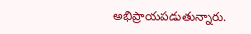అభిప్రాయపడుతున్నారు.